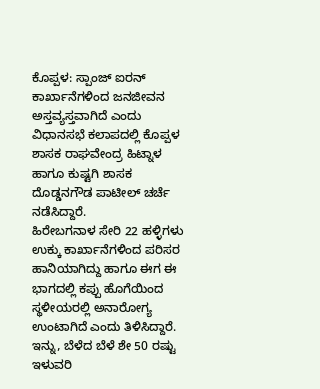ಕೊಪ್ಪಳ: ಸ್ಪಾಂಜ್ ಐರನ್ ಕಾರ್ಖಾನೆಗಳಿಂದ ಜನಜೀವನ ಅಸ್ತವ್ಯಸ್ತವಾಗಿದೆ ಎಂದು ವಿಧಾನಸಭೆ ಕಲಾಪದಲ್ಲಿ ಕೊಪ್ಪಳ ಶಾಸಕ ರಾಘವೇಂದ್ರ ಹಿಟ್ನಾಳ ಹಾಗೂ ಕುಷ್ಟಗಿ ಶಾಸಕ ದೊಡ್ಡನಗೌಡ ಪಾಟೀಲ್ ಚರ್ಚೆ ನಡೆಸಿದ್ದಾರೆ.
ಹಿರೇಬಗನಾಳ ಸೇರಿ 22 ಹಳ್ಳಿಗಳು ಉಕ್ಕು ಕಾರ್ಖಾನೆಗಳಿಂದ ಪರಿಸರ ಹಾನಿಯಾಗಿದ್ದು ಹಾಗೂ ಈಗ ಈ ಭಾಗದಲ್ಲಿ ಕಪ್ಪು ಹೊಗೆಯಿಂದ ಸ್ಥಳೀಯರಲ್ಲಿ ಅನಾರೋಗ್ಯ ಉಂಟಾಗಿದೆ ಎಂದು ತಿಳಿಸಿದ್ದಾರೆ.
ಇನ್ನು, ಬೆಳೆದ ಬೆಳೆ ಶೇ 50 ರಷ್ಟು ಇಳುವರಿ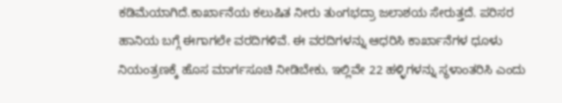ಕಡಿಮೆಯಾಗಿದೆ.ಕಾರ್ಖಾನೆಯ ಕಲುಷಿತ ನೀರು ತುಂಗಭದ್ರಾ ಜಲಾಶಯ ಸೇರುತ್ತದೆ. ಪರಿಸರ ಹಾನಿಯ ಬಗ್ಗೆ ಈಗಾಗಲೇ ವರದಿಗಳಿವೆ. ಈ ವರದಿಗಳನ್ನು ಆಧರಿಸಿ ಕಾರ್ಖಾನೆಗಳ ಧೂಳು ನಿಯಂತ್ರಣಕ್ಕೆ ಹೊಸ ಮಾರ್ಗಸೂಚಿ ನೀಡಿಬೇಕು, ಇಲ್ಲಿವೇ 22 ಹಳ್ಳಿಗಳನ್ನು ಸ್ಥಳಾಂತರಿಸಿ ಎಂದು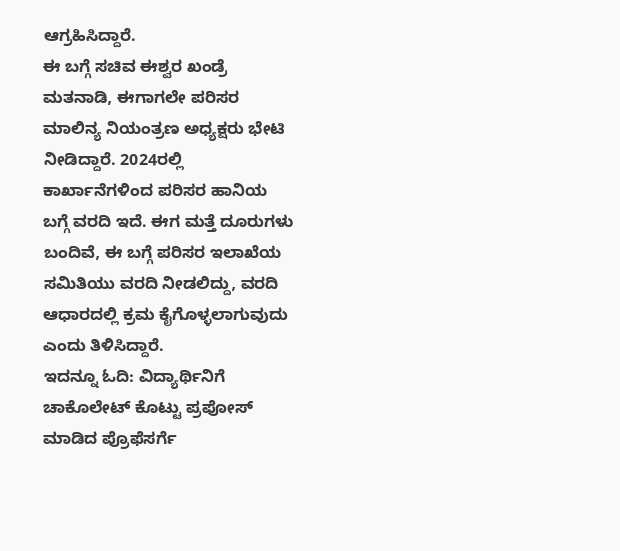ಆಗ್ರಹಿಸಿದ್ದಾರೆ.
ಈ ಬಗ್ಗೆ ಸಚಿವ ಈಶ್ವರ ಖಂಡ್ರೆ ಮತನಾಡಿ, ಈಗಾಗಲೇ ಪರಿಸರ ಮಾಲಿನ್ಯ ನಿಯಂತ್ರಣ ಅಧ್ಯಕ್ಷರು ಭೇಟಿ ನೀಡಿದ್ದಾರೆ. 2024ರಲ್ಲಿ ಕಾರ್ಖಾನೆಗಳಿಂದ ಪರಿಸರ ಹಾನಿಯ ಬಗ್ಗೆ ವರದಿ ಇದೆ. ಈಗ ಮತ್ತೆ ದೂರುಗಳು ಬಂದಿವೆ, ಈ ಬಗ್ಗೆ ಪರಿಸರ ಇಲಾಖೆಯ ಸಮಿತಿಯು ವರದಿ ನೀಡಲಿದ್ದು, ವರದಿ ಆಧಾರದಲ್ಲಿ ಕ್ರಮ ಕೈಗೊಳ್ಳಲಾಗುವುದು ಎಂದು ತಿಳಿಸಿದ್ದಾರೆ.
ಇದನ್ನೂ ಓದಿ: ವಿದ್ಯಾರ್ಥಿನಿಗೆ ಚಾಕೊಲೇಟ್ ಕೊಟ್ಟು ಪ್ರಪೋಸ್ ಮಾಡಿದ ಪ್ರೊಫೆಸರ್ಗೆ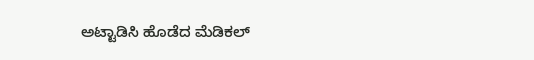ಅಟ್ಟಾಡಿಸಿ ಹೊಡೆದ ಮೆಡಿಕಲ್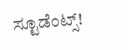ಸ್ಟೂಡೆಂಟ್ಸ್!